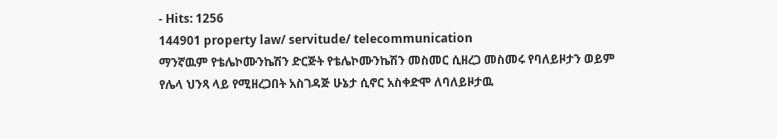- Hits: 1256
144901 property law/ servitude/ telecommunication
ማንኛዉም የቴሌኮሙንኬሽን ድርጅት የቴሌኮሙንኬሽን መስመር ሲዘረጋ መስመሩ የባለይዞታን ወይም የሌላ ህንጻ ላይ የሚዘረጋበት አስገዳጅ ሁኔታ ሲኖር አስቀድሞ ለባለይዞታዉ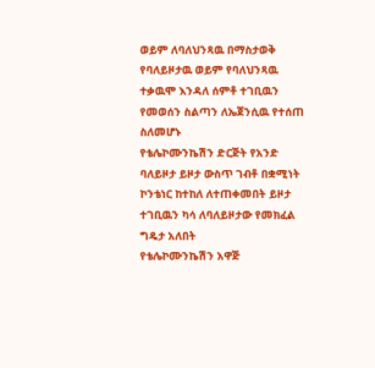ወይም ለባለህንጻዉ በማስታወቅ የባለይዞታዉ ወይም የባለህንጻዉ ተቃዉሞ እንዳለ ሰምቶ ተገቢዉን የመወሰን ስልጣን ለኤጀንሲዉ የተሰጠ ስለመሆኑ
የቴሌኮሙንኬሽን ድርጅት የአንድ ባለይዞታ ይዞታ ውስጥ ገብቶ በቋሚነት ኮንቴነር ከተከለ ለተጠቀመበት ይዞታ ተገቢዉን ካሳ ለባለይዞታው የመክፈል ግዴታ አለበት
የቴሌኮሙንኬሽን አዋጅ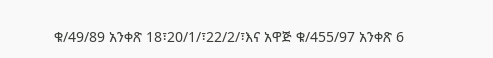ቁ/49/89 አንቀጽ 18፣20/1/፣22/2/፣እና አዋጅ ቁ/455/97 አንቀጽ 6